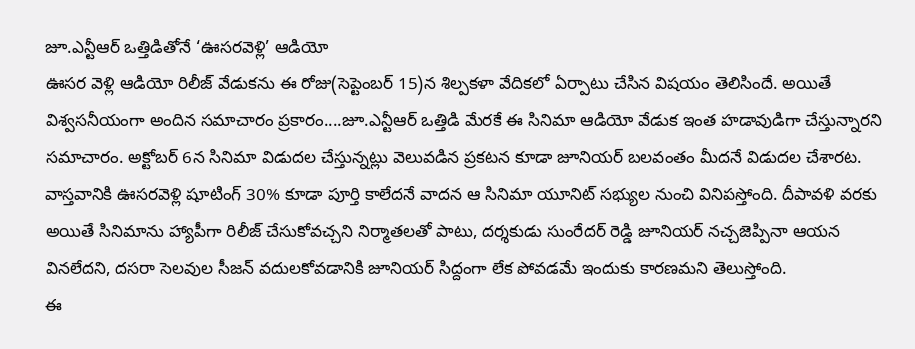జూ.ఎన్టీఆర్ ఒత్తిడితోనే ‘ఊసరవెళ్లి’ ఆడియో
ఊసర వెళ్లి ఆడియో రిలీజ్ వేడుకను ఈ రోజు(సెప్టెంబర్ 15)న శిల్పకళా వేదికలో ఏర్పాటు చేసిన విషయం తెలిసిందే. అయితే విశ్వసనీయంగా అందిన సమాచారం ప్రకారం....జూ.ఎన్టీఆర్ ఒత్తిడి మేరకే ఈ సినిమా ఆడియో వేడుక ఇంత హడావుడిగా చేస్తున్నారని సమాచారం. అక్టోబర్ 6న సినిమా విడుదల చేస్తున్నట్లు వెలువడిన ప్రకటన కూడా జూనియర్ బలవంతం మీదనే విడుదల చేశారట.
వాస్తవానికి ఊసరవెళ్లి షూటింగ్ 30% కూడా పూర్తి కాలేదనే వాదన ఆ సినిమా యూనిట్ సభ్యుల నుంచి వినిపస్తోంది. దీపావళి వరకు అయితే సినిమాను హ్యాపీగా రిలీజ్ చేసుకోవచ్చని నిర్మాతలతో పాటు, దర్శకుడు సుంరేదర్ రెడ్డి జూనియర్ నచ్చజెప్పినా ఆయన వినలేదని, దసరా సెలవుల సీజన్ వదులకోవడానికి జూనియర్ సిద్దంగా లేక పోవడమే ఇందుకు కారణమని తెలుస్తోంది.
ఈ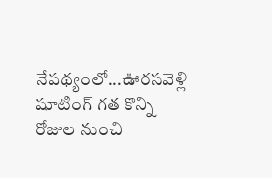నేపథ్యంలో...ఊరసవెళ్లి షూటింగ్ గత కొన్ని రోజుల నుంచి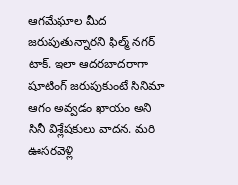ఆగమేఘాల మీద జరుపుతున్నారని ఫిల్మ్ నగర్ టాక్. ఇలా ఆదరబాదరాగా షూటింగ్ జరుపుకుంటే సినిమా ఆగం అవ్వడం ఖాయం అని సినీ విశ్లేషకులు వాదన. మరి ఊసరవెళ్లి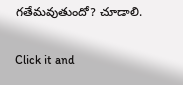గతేమవుతుందో? చూడాలి.


Click it and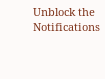Unblock the Notifications